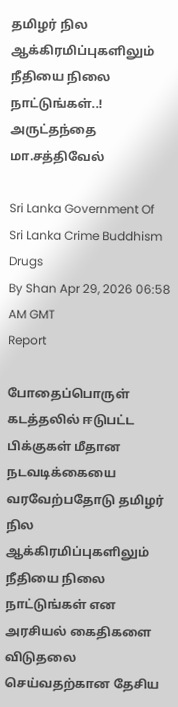தமிழர் நில ஆக்கிரமிப்புகளிலும் நீதியை நிலை நாட்டுங்கள்..! அருட்தந்தை மா.சத்திவேல்

Sri Lanka Government Of Sri Lanka Crime Buddhism Drugs
By Shan Apr 29, 2026 06:58 AM GMT
Report

போதைப்பொருள் கடத்தலில் ஈடுபட்ட பிக்குகள் மீதான நடவடிக்கையை வரவேற்பதோடு தமிழர் நில ஆக்கிரமிப்புகளிலும் நீதியை நிலை நாட்டுங்கள் என அரசியல் கைதிகளை விடுதலை செய்வதற்கான தேசிய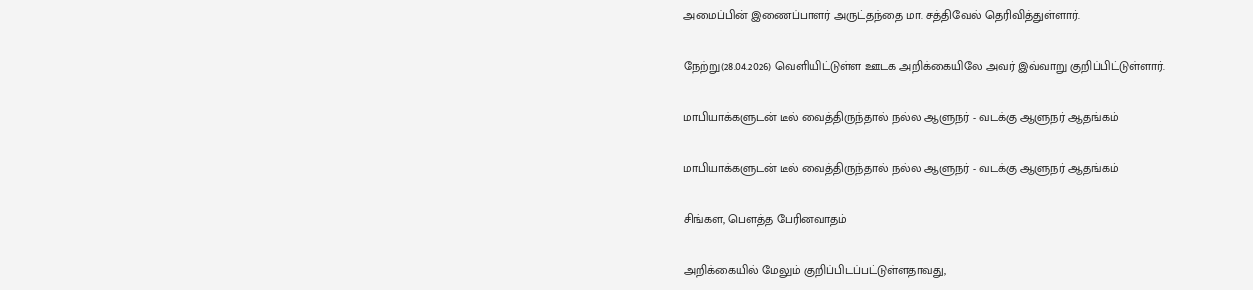அமைப்பின் இணைப்பாளர் அருட்தந்தை மா. சத்திவேல் தெரிவித்துள்ளார்.

நேற்று(28.04.2026) வெளியிட்டுள்ள ஊடக அறிக்கையிலே அவர் இவ்வாறு குறிப்பிட்டுள்ளார்.

மாபியாக்களுடன் டீல் வைத்திருந்தால் நல்ல ஆளுநர் - வடக்கு ஆளுநர் ஆதங்கம்

மாபியாக்களுடன் டீல் வைத்திருந்தால் நல்ல ஆளுநர் - வடக்கு ஆளுநர் ஆதங்கம்

சிங்கள, பௌத்த பேரினவாதம்

அறிக்கையில் மேலும் குறிப்பிடப்பட்டுள்ளதாவது,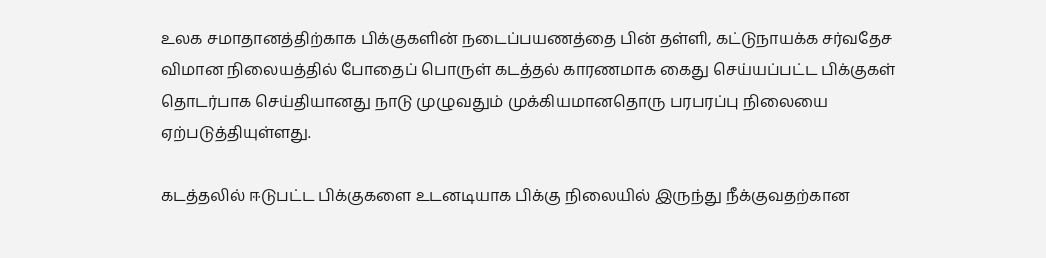உலக சமாதானத்திற்காக பிக்குகளின் நடைப்பயணத்தை பின் தள்ளி, கட்டுநாயக்க சர்வதேச விமான நிலையத்தில் போதைப் பொருள் கடத்தல் காரணமாக கைது செய்யப்பட்ட பிக்குகள் தொடர்பாக செய்தியானது நாடு முழுவதும் முக்கியமானதொரு பரபரப்பு நிலையை ஏற்படுத்தியுள்ளது.

கடத்தலில் ஈடுபட்ட பிக்குகளை உடனடியாக பிக்கு நிலையில் இருந்து நீக்குவதற்கான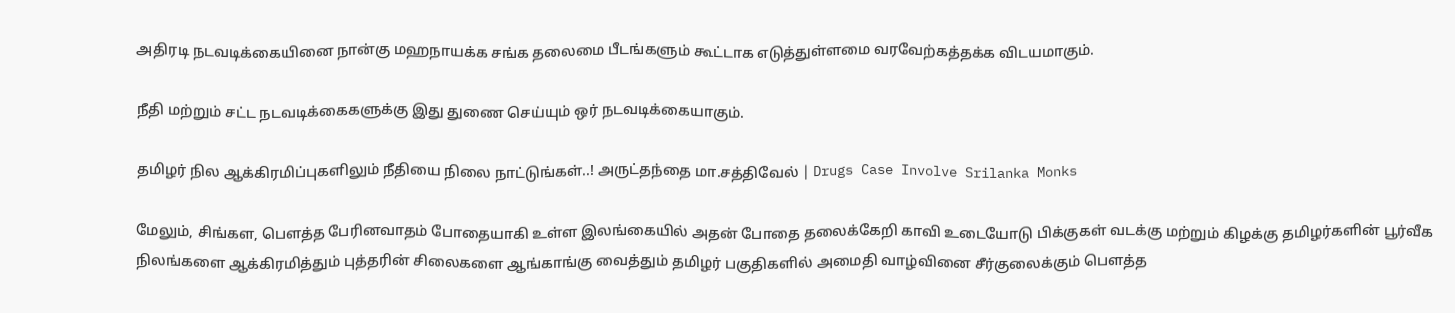அதிரடி நடவடிக்கையினை நான்கு மஹநாயக்க சங்க தலைமை பீடங்களும் கூட்டாக எடுத்துள்ளமை வரவேற்கத்தக்க விடயமாகும்.

நீதி மற்றும் சட்ட நடவடிக்கைகளுக்கு இது துணை செய்யும் ஒர் நடவடிக்கையாகும்.

தமிழர் நில ஆக்கிரமிப்புகளிலும் நீதியை நிலை நாட்டுங்கள்..! அருட்தந்தை மா.சத்திவேல் | Drugs Case Involve Srilanka Monks

மேலும், சிங்கள, பௌத்த பேரினவாதம் போதையாகி உள்ள இலங்கையில் அதன் போதை தலைக்கேறி காவி உடையோடு பிக்குகள் வடக்கு மற்றும் கிழக்கு தமிழர்களின் பூர்வீக நிலங்களை ஆக்கிரமித்தும் புத்தரின் சிலைகளை ஆங்காங்கு வைத்தும் தமிழர் பகுதிகளில் அமைதி வாழ்வினை சீர்குலைக்கும் பௌத்த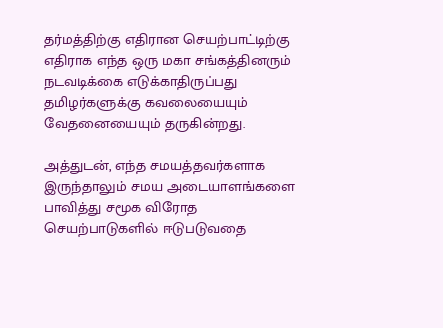தர்மத்திற்கு எதிரான செயற்பாட்டிற்கு எதிராக எந்த ஒரு மகா சங்கத்தினரும் நடவடிக்கை எடுக்காதிருப்பது தமிழர்களுக்கு கவலையையும் வேதனையையும் தருகின்றது.

அத்துடன், எந்த சமயத்தவர்களாக இருந்தாலும் சமய அடையாளங்களை பாவித்து சமூக விரோத செயற்பாடுகளில் ஈடுபடுவதை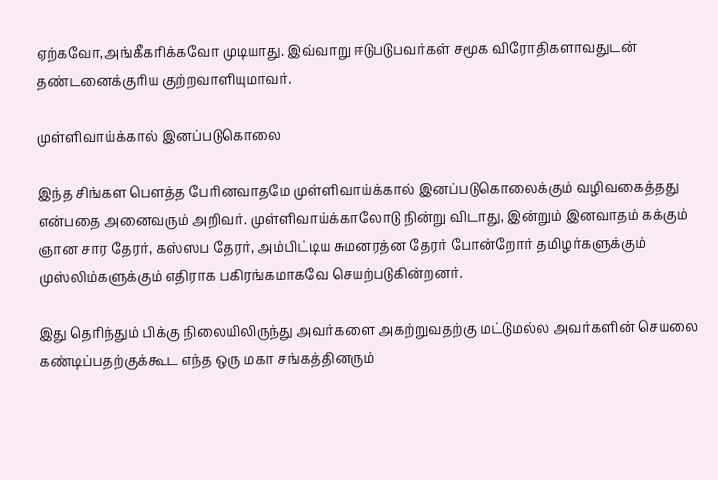ஏற்கவோ,அங்கீகரிக்கவோ முடியாது. இவ்வாறு ஈடுபடுபவர்கள் சமூக விரோதிகளாவதுடன் தண்டனைக்குரிய குற்றவாளியுமாவர்.

முள்ளிவாய்க்கால் இனப்படுகொலை

இந்த சிங்கள பௌத்த பேரினவாதமே முள்ளிவாய்க்கால் இனப்படுகொலைக்கும் வழிவகைத்தது என்பதை அனைவரும் அறிவர். முள்ளிவாய்க்காலோடு நின்று விடாது, இன்றும் இனவாதம் கக்கும் ஞான சார தேரர், கஸ்ஸப தேரர், அம்பிட்டிய சுமனரத்ன தேரர் போன்றோர் தமிழர்களுக்கும் முஸ்லிம்களுக்கும் எதிராக பகிரங்கமாகவே செயற்படுகின்றனர்.

இது தெரிந்தும் பிக்கு நிலையிலிருந்து அவர்களை அகற்றுவதற்கு மட்டுமல்ல அவர்களின் செயலை கண்டிப்பதற்குக்கூட எந்த ஒரு மகா சங்கத்தினரும்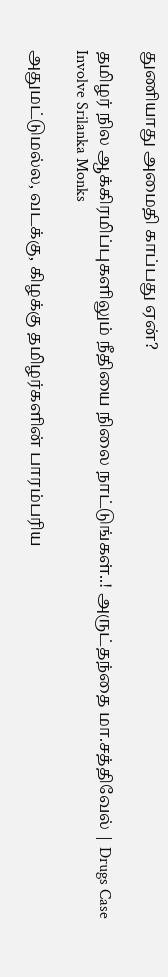துணியாது அமைதி காப்பது ஏன்?

தமிழர் நில ஆக்கிரமிப்புகளிலும் நீதியை நிலை நாட்டுங்கள்..! அருட்தந்தை மா.சத்திவேல் | Drugs Case Involve Srilanka Monks

அதுமட்டுமல்ல, வடக்கு, கிழக்கு தமிழர்களின் பாரம்பரிய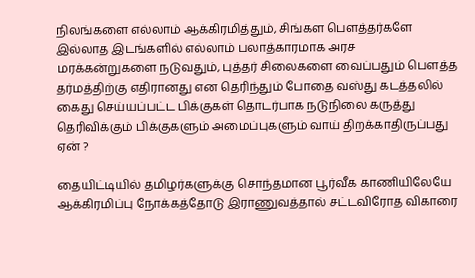நிலங்களை எல்லாம் ஆக்கிரமித்தும், சிங்கள பௌத்தர்களே இல்லாத இடங்களில் எல்லாம் பலாத்காரமாக அரச மரக்கன்றுகளை நடுவதும், புத்தர் சிலைகளை வைப்பதும் பௌத்த தர்மத்திற்கு எதிரானது என தெரிந்தும் போதை வஸ்து கடத்தலில் கைது செய்யப்பட்ட பிக்குகள் தொடர்பாக நடுநிலை கருத்து தெரிவிக்கும் பிக்குகளும் அமைப்புகளும் வாய் திறக்காதிருப்பது ஏன் ?

தையிட்டியில் தமிழர்களுக்கு சொந்தமான பூர்வீக காணியிலேயே ஆக்கிரமிப்பு நோக்கத்தோடு இராணுவத்தால் சட்டவிரோத விகாரை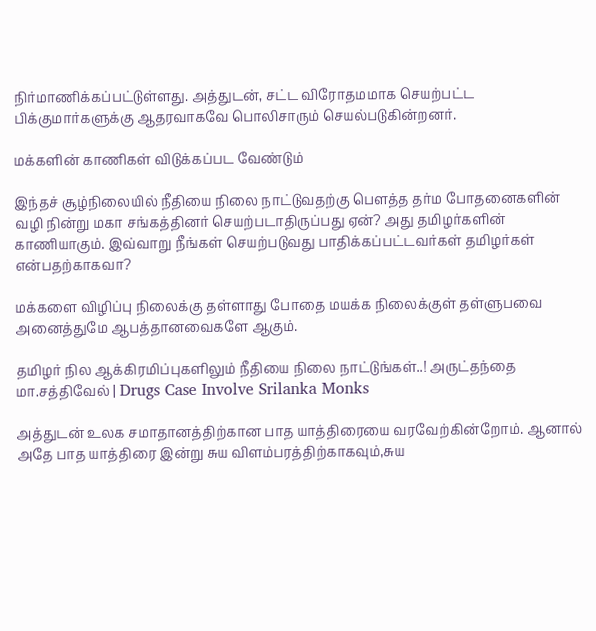நிர்மாணிக்கப்பட்டுள்ளது. அத்துடன், சட்ட விரோதமமாக செயற்பட்ட பிக்குமார்களுக்கு ஆதரவாகவே பொலிசாரும் செயல்படுகின்றனர்.

மக்களின் காணிகள் விடுக்கப்பட வேண்டும்

இந்தச் சூழ்நிலையில் நீதியை நிலை நாட்டுவதற்கு பௌத்த தர்ம போதனைகளின் வழி நின்று மகா சங்கத்தினர் செயற்படாதிருப்பது ஏன்? அது தமிழர்களின் காணியாகும். இவ்வாறு நீங்கள் செயற்படுவது பாதிக்கப்பட்டவர்கள் தமிழர்கள் என்பதற்காகவா?

மக்களை விழிப்பு நிலைக்கு தள்ளாது போதை மயக்க நிலைக்குள் தள்ளுபவை அனைத்துமே ஆபத்தானவைகளே ஆகும்.

தமிழர் நில ஆக்கிரமிப்புகளிலும் நீதியை நிலை நாட்டுங்கள்..! அருட்தந்தை மா.சத்திவேல் | Drugs Case Involve Srilanka Monks

அத்துடன் உலக சமாதானத்திற்கான பாத யாத்திரையை வரவேற்கின்றோம். ஆனால் அதே பாத யாத்திரை இன்று சுய விளம்பரத்திற்காகவும்,சுய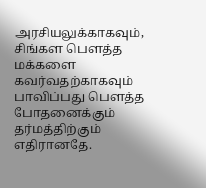அரசியலுக்காகவும், சிங்கள பௌத்த மக்களை கவர்வதற்காகவும் பாவிப்பது பௌத்த போதனைக்கும் தர்மத்திற்கும் எதிரானதே.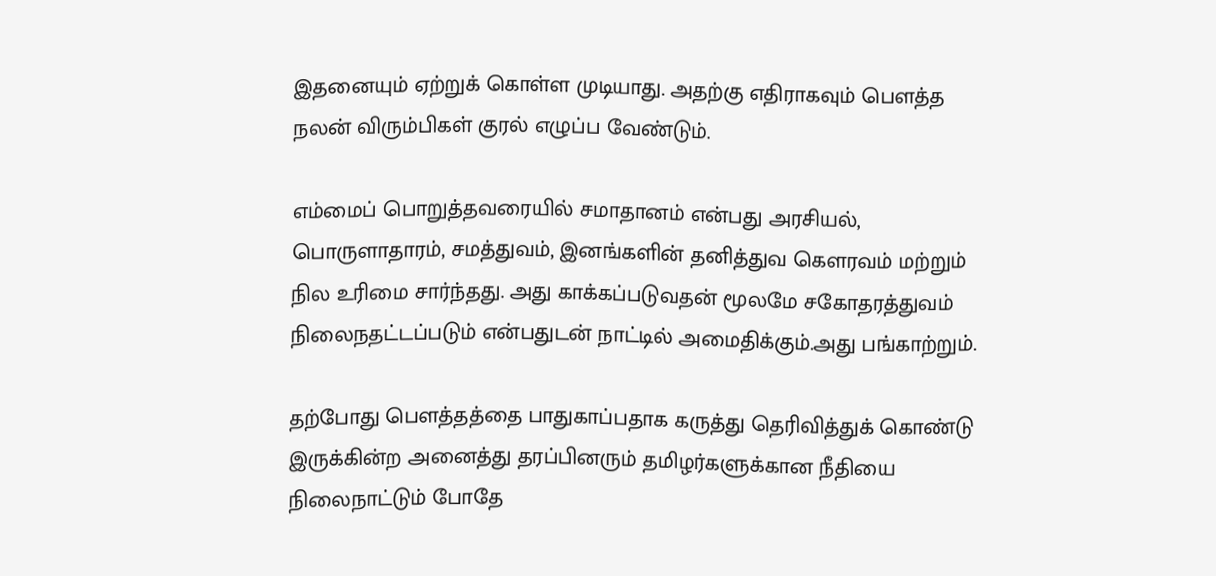இதனையும் ஏற்றுக் கொள்ள முடியாது. அதற்கு எதிராகவும் பௌத்த நலன் விரும்பிகள் குரல் எழுப்ப வேண்டும்.

எம்மைப் பொறுத்தவரையில் சமாதானம் என்பது அரசியல், பொருளாதாரம், சமத்துவம், இனங்களின் தனித்துவ கௌரவம் மற்றும் நில உரிமை சார்ந்தது. அது காக்கப்படுவதன் மூலமே சகோதரத்துவம் நிலைநதட்டப்படும் என்பதுடன் நாட்டில் அமைதிக்கும்.அது பங்காற்றும்.

தற்போது பௌத்தத்தை பாதுகாப்பதாக கருத்து தெரிவித்துக் கொண்டு இருக்கின்ற அனைத்து தரப்பினரும் தமிழர்களுக்கான நீதியை நிலைநாட்டும் போதே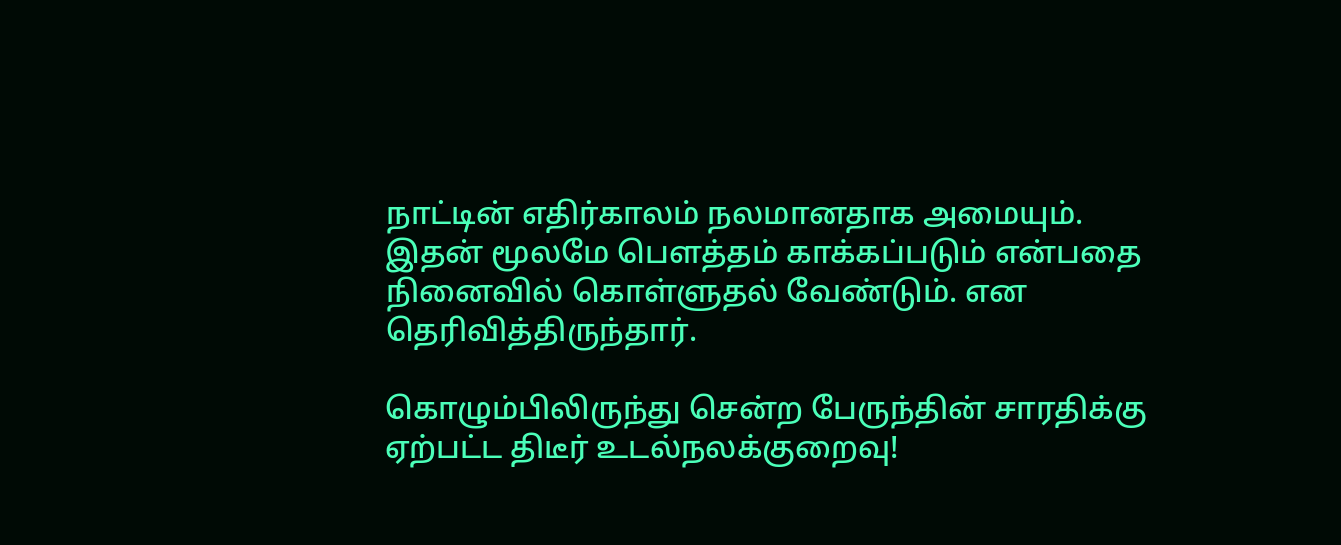நாட்டின் எதிர்காலம் நலமானதாக அமையும். இதன் மூலமே பௌத்தம் காக்கப்படும் என்பதை நினைவில் கொள்ளுதல் வேண்டும். என தெரிவித்திருந்தார்.

கொழும்பிலிருந்து சென்ற பேருந்தின் சாரதிக்கு ஏற்பட்ட திடீர் உடல்நலக்குறைவு!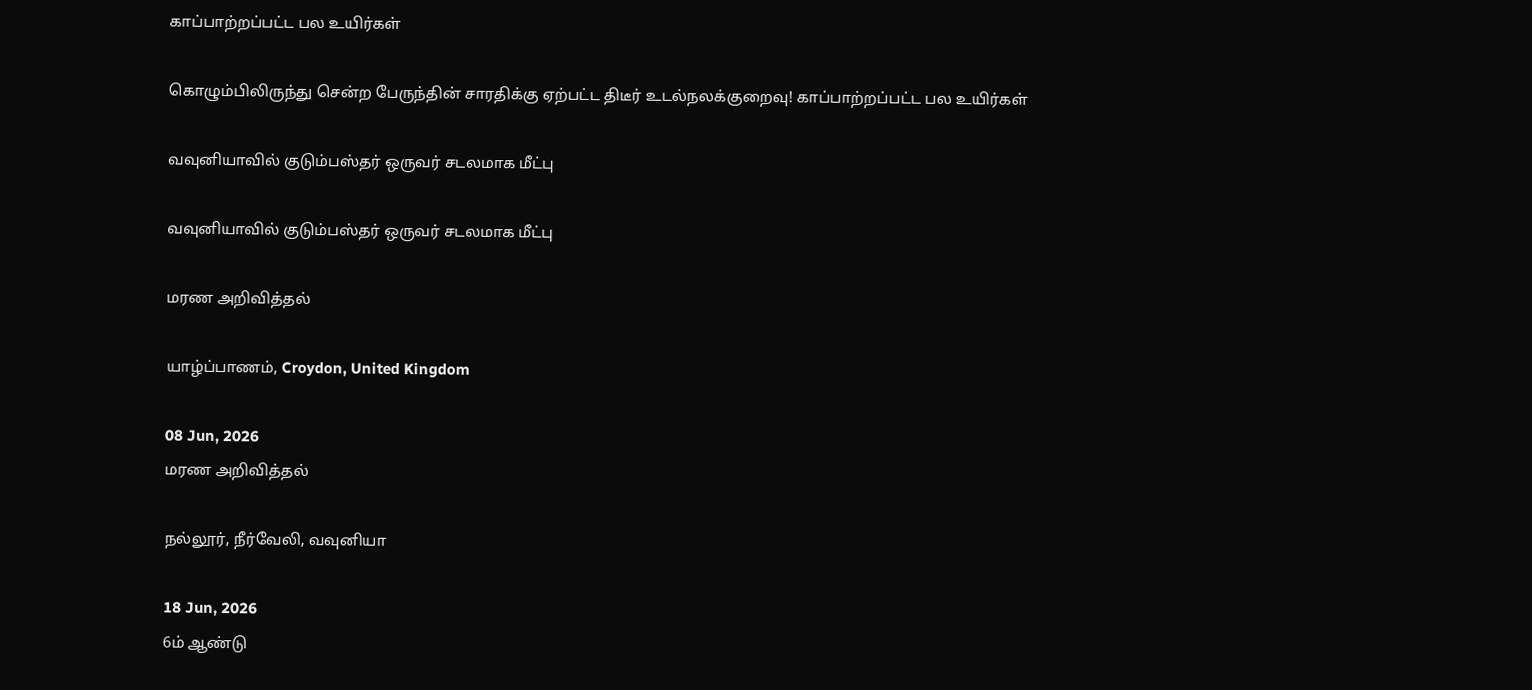காப்பாற்றப்பட்ட பல உயிர்கள்

கொழும்பிலிருந்து சென்ற பேருந்தின் சாரதிக்கு ஏற்பட்ட திடீர் உடல்நலக்குறைவு! காப்பாற்றப்பட்ட பல உயிர்கள்

வவுனியாவில் குடும்பஸ்தர் ஒருவர் சடலமாக மீட்பு

வவுனியாவில் குடும்பஸ்தர் ஒருவர் சடலமாக மீட்பு

மரண அறிவித்தல்

யாழ்ப்பாணம், Croydon, United Kingdom

08 Jun, 2026
மரண அறிவித்தல்

நல்லூர், நீர்வேலி, வவுனியா

18 Jun, 2026
6ம் ஆண்டு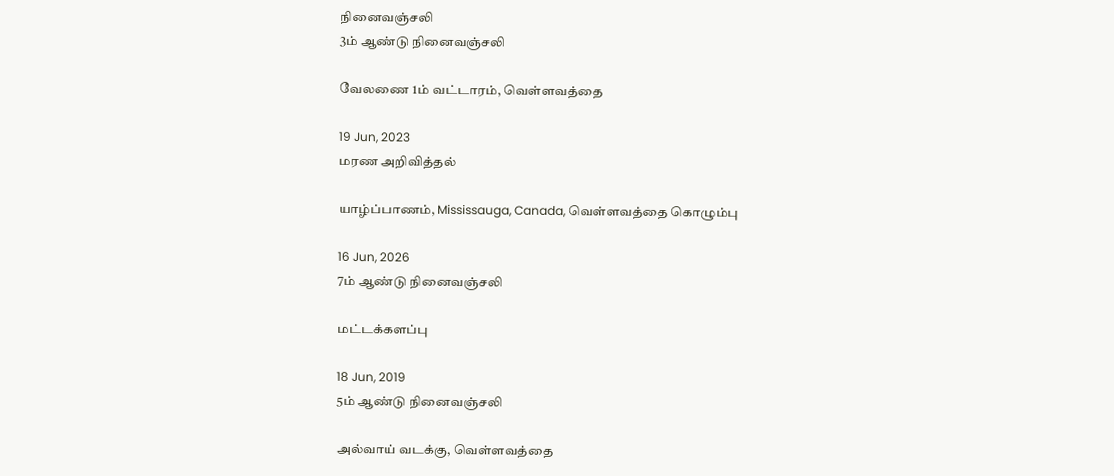நினைவஞ்சலி
3ம் ஆண்டு நினைவஞ்சலி

வேலணை 1ம் வட்டாரம், வெள்ளவத்தை

19 Jun, 2023
மரண அறிவித்தல்

யாழ்ப்பாணம், Mississauga, Canada, வெள்ளவத்தை கொழும்பு

16 Jun, 2026
7ம் ஆண்டு நினைவஞ்சலி

மட்டக்களப்பு

18 Jun, 2019
5ம் ஆண்டு நினைவஞ்சலி

அல்வாய் வடக்கு, வெள்ளவத்தை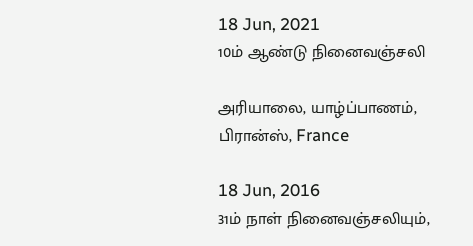18 Jun, 2021
10ம் ஆண்டு நினைவஞ்சலி

அரியாலை, யாழ்ப்பாணம், பிரான்ஸ், France

18 Jun, 2016
31ம் நாள் நினைவஞ்சலியும்,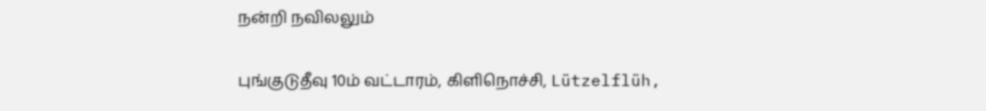நன்றி நவிலலும்

புங்குடுதீவு 10ம் வட்டாரம், கிளிநொச்சி, Lützelflüh,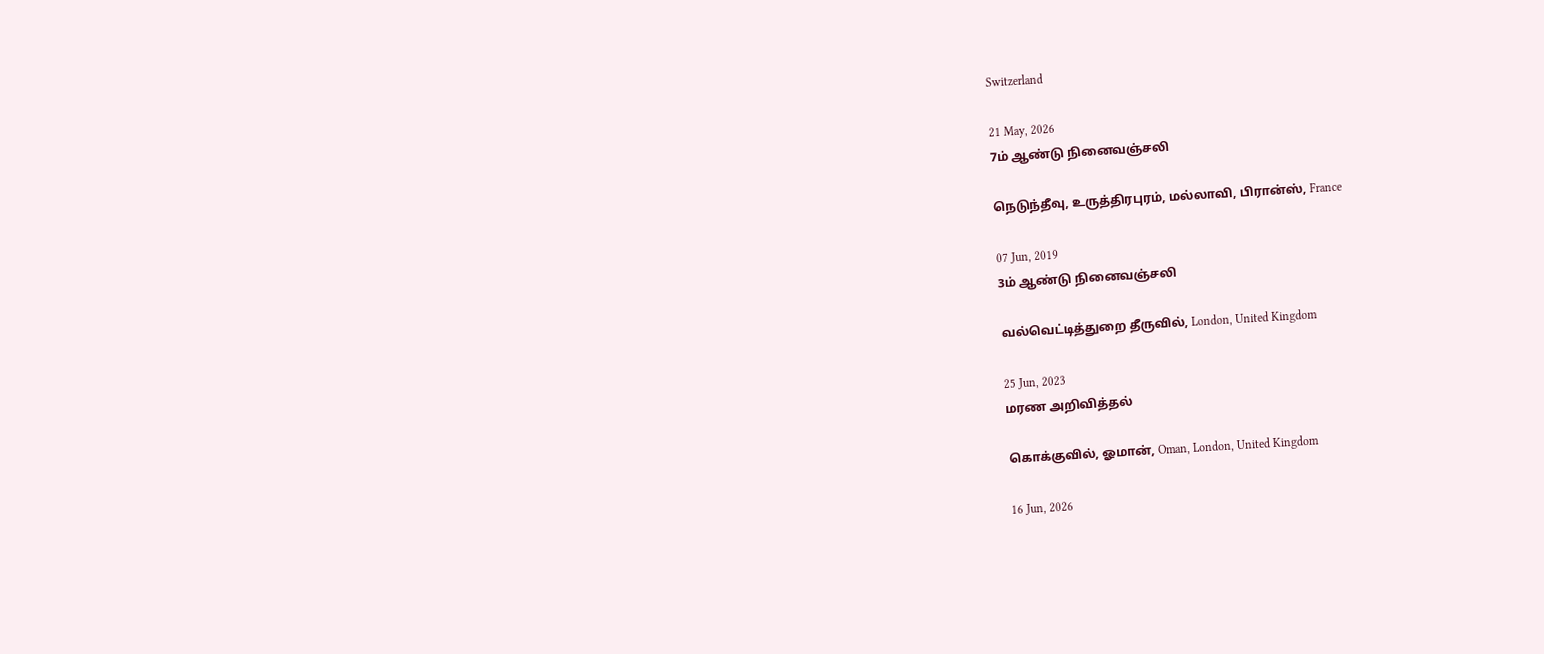Switzerland

21 May, 2026
7ம் ஆண்டு நினைவஞ்சலி

நெடுந்தீவு, உருத்திரபுரம், மல்லாவி, பிரான்ஸ், France

07 Jun, 2019
3ம் ஆண்டு நினைவஞ்சலி

வல்வெட்டித்துறை தீருவில், London, United Kingdom

25 Jun, 2023
மரண அறிவித்தல்

கொக்குவில், ஓமான், Oman, London, United Kingdom

16 Jun, 2026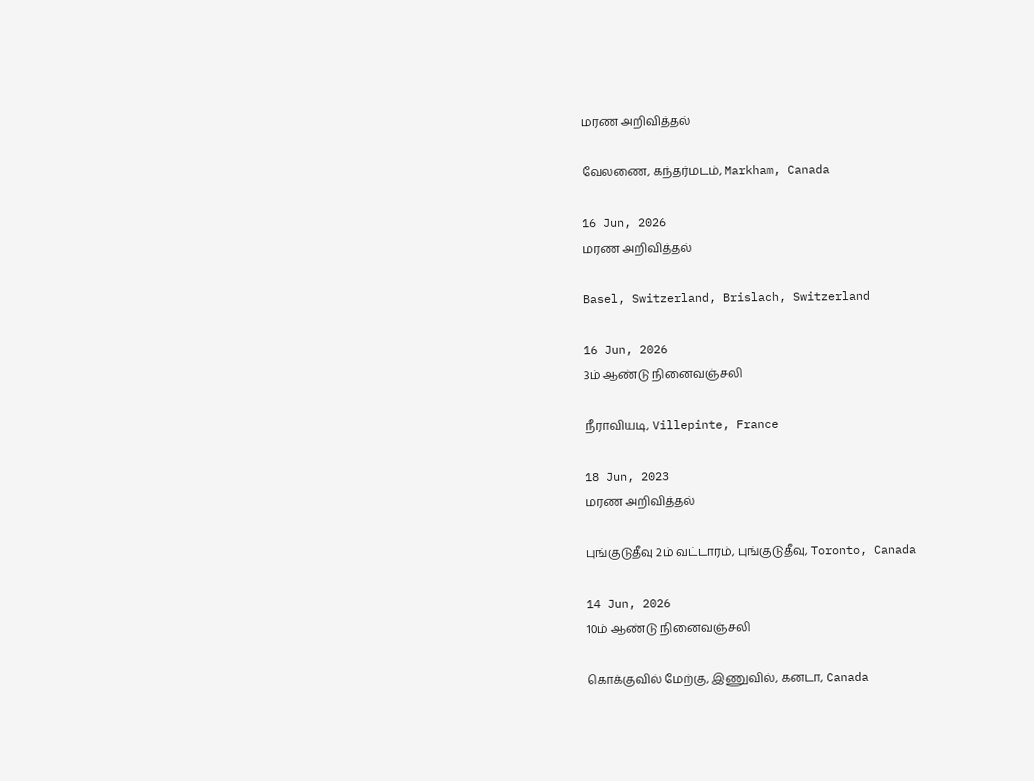மரண அறிவித்தல்

வேலணை, கந்தர்மடம், Markham, Canada

16 Jun, 2026
மரண அறிவித்தல்

Basel, Switzerland, Brislach, Switzerland

16 Jun, 2026
3ம் ஆண்டு நினைவஞ்சலி

நீராவியடி, Villepinte, France

18 Jun, 2023
மரண அறிவித்தல்

புங்குடுதீவு 2ம் வட்டாரம், புங்குடுதீவு, Toronto, Canada

14 Jun, 2026
10ம் ஆண்டு நினைவஞ்சலி

கொக்குவில் மேற்கு, இணுவில், கனடா, Canada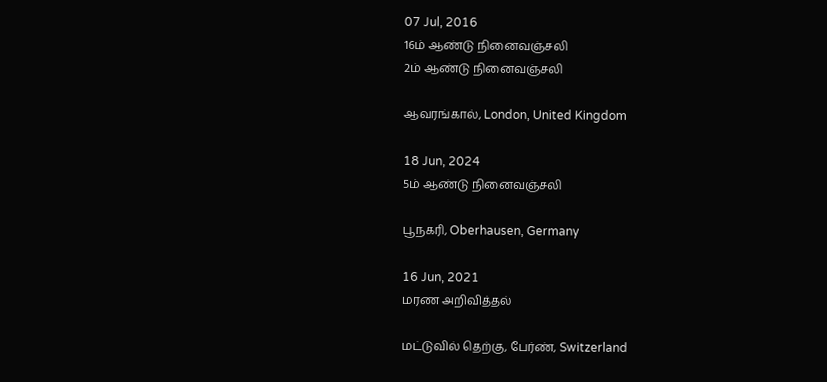07 Jul, 2016
16ம் ஆண்டு நினைவஞ்சலி
2ம் ஆண்டு நினைவஞ்சலி

ஆவரங்கால், London, United Kingdom

18 Jun, 2024
5ம் ஆண்டு நினைவஞ்சலி

பூநகரி, Oberhausen, Germany

16 Jun, 2021
மரண அறிவித்தல்

மட்டுவில் தெற்கு, பேர்ண், Switzerland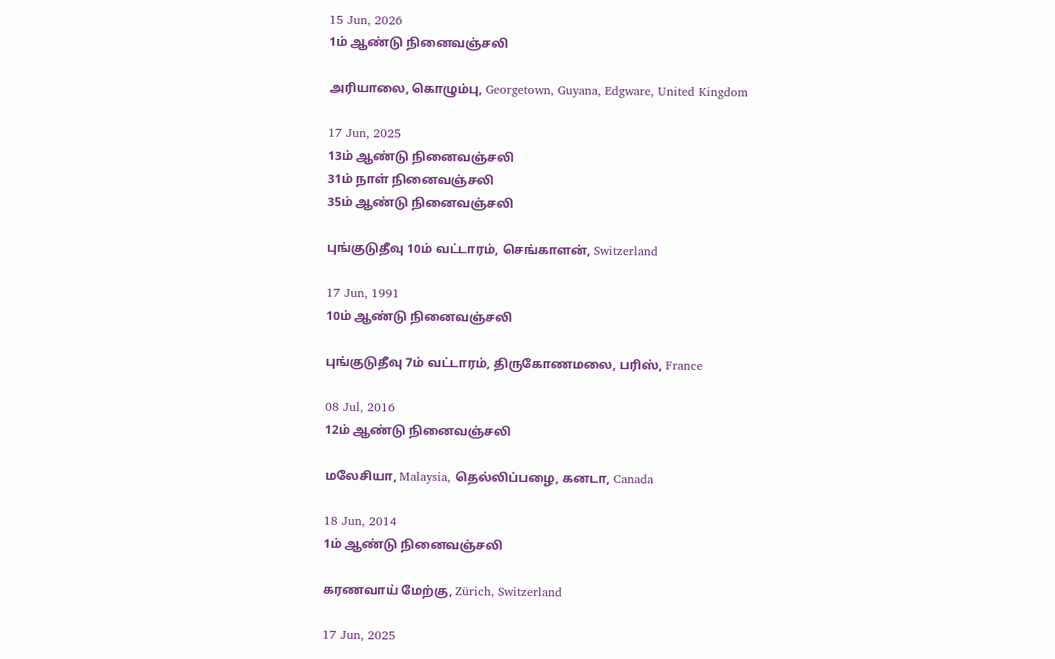15 Jun, 2026
1ம் ஆண்டு நினைவஞ்சலி

அரியாலை, கொழும்பு, Georgetown, Guyana, Edgware, United Kingdom

17 Jun, 2025
13ம் ஆண்டு நினைவஞ்சலி
31ம் நாள் நினைவஞ்சலி
35ம் ஆண்டு நினைவஞ்சலி

புங்குடுதீவு 10ம் வட்டாரம், செங்காளன், Switzerland

17 Jun, 1991
10ம் ஆண்டு நினைவஞ்சலி

புங்குடுதீவு 7ம் வட்டாரம், திருகோணமலை, பரிஸ், France

08 Jul, 2016
12ம் ஆண்டு நினைவஞ்சலி

மலேசியா, Malaysia, தெல்லிப்பழை, கனடா, Canada

18 Jun, 2014
1ம் ஆண்டு நினைவஞ்சலி

கரணவாய் மேற்கு, Zürich, Switzerland

17 Jun, 2025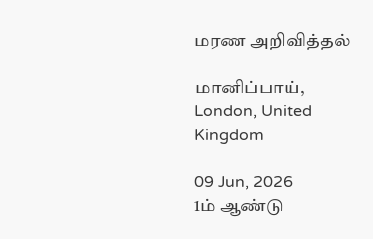மரண அறிவித்தல்

மானிப்பாய், London, United Kingdom

09 Jun, 2026
1ம் ஆண்டு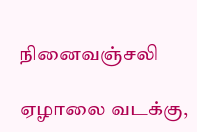நினைவஞ்சலி

ஏழாலை வடக்கு,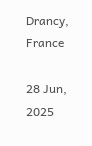Drancy, France

28 Jun, 2025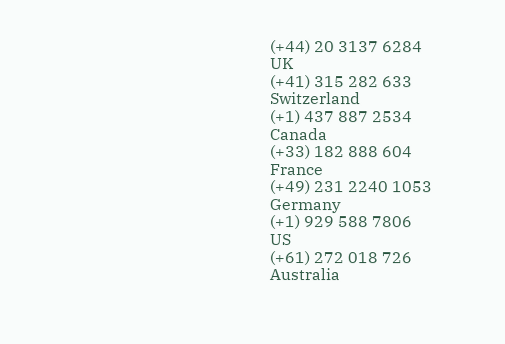(+44) 20 3137 6284
UK
(+41) 315 282 633
Switzerland
(+1) 437 887 2534
Canada
(+33) 182 888 604
France
(+49) 231 2240 1053
Germany
(+1) 929 588 7806
US
(+61) 272 018 726
Australia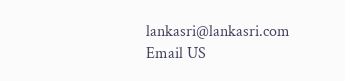lankasri@lankasri.com
Email US